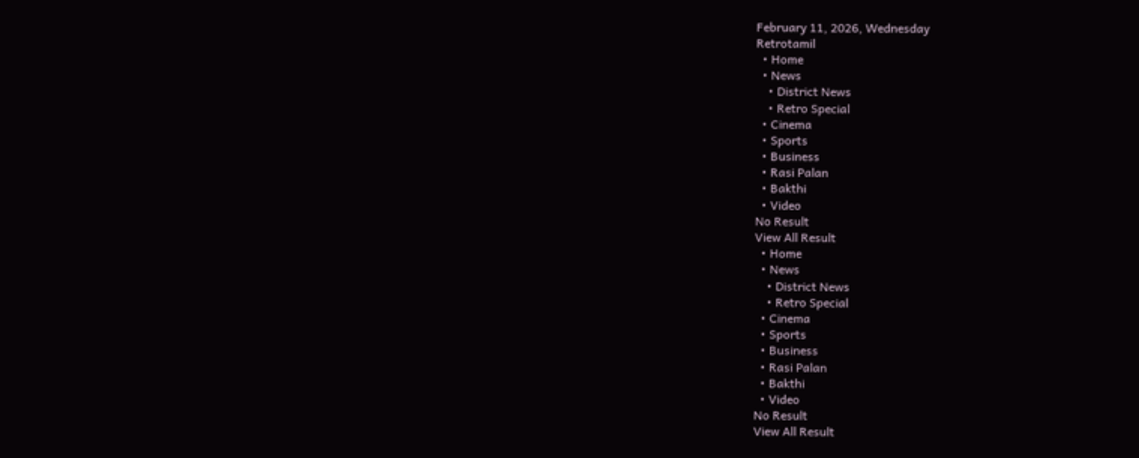February 11, 2026, Wednesday
Retrotamil
  • Home
  • News
    • District News
    • Retro Special
  • Cinema
  • Sports
  • Business
  • Rasi Palan
  • Bakthi
  • Video
No Result
View All Result
  • Home
  • News
    • District News
    • Retro Special
  • Cinema
  • Sports
  • Business
  • Rasi Palan
  • Bakthi
  • Video
No Result
View All Result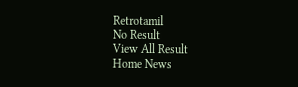Retrotamil
No Result
View All Result
Home News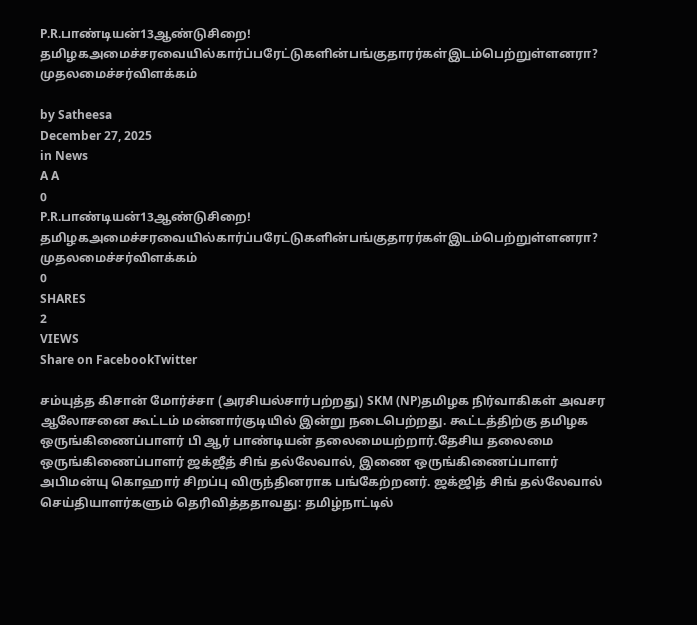P.R.பாண்டியன்13ஆண்டுசிறை! தமிழகஅமைச்சரவையில்கார்ப்பரேட்டுகளின்பங்குதாரர்கள்இடம்பெற்றுள்ளனரா? முதலமைச்சர்விளக்கம்

by Satheesa
December 27, 2025
in News
A A
0
P.R.பாண்டியன்13ஆண்டுசிறை! தமிழகஅமைச்சரவையில்கார்ப்பரேட்டுகளின்பங்குதாரர்கள்இடம்பெற்றுள்ளனரா? முதலமைச்சர்விளக்கம்
0
SHARES
2
VIEWS
Share on FacebookTwitter

சம்யுத்த கிசான் மோர்ச்சா (அரசியல்சார்பற்றது) SKM (NP)தமிழக நிர்வாகிகள் அவசர ஆலோசனை கூட்டம் மன்னார்குடியில் இன்று நடைபெற்றது. கூட்டத்திற்கு தமிழக ஒருங்கிணைப்பாளர் பி ஆர் பாண்டியன் தலைமையற்றார்.தேசிய தலைமை ஒருங்கிணைப்பாளர் ஜக்ஜீத் சிங் தல்லேவால், இணை ஒருங்கிணைப்பாளர் அபிமன்யு கொஹார் சிறப்பு விருந்தினராக பங்கேற்றனர். ஜக்ஜித் சிங் தல்லேவால் செய்தியாளர்களும் தெரிவித்ததாவது: தமிழ்நாட்டில்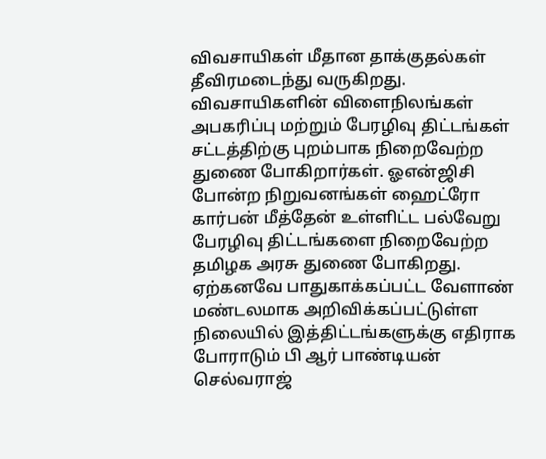விவசாயிகள் மீதான தாக்குதல்கள் தீவிரமடைந்து வருகிறது. விவசாயிகளின் விளைநிலங்கள் அபகரிப்பு மற்றும் பேரழிவு திட்டங்கள் சட்டத்திற்கு புறம்பாக நிறைவேற்ற துணை போகிறார்கள். ஓஎன்ஜிசி போன்ற நிறுவனங்கள் ஹைட்ரோ கார்பன் மீத்தேன் உள்ளிட்ட பல்வேறு பேரழிவு திட்டங்களை நிறைவேற்ற தமிழக அரசு துணை போகிறது. ஏற்கனவே பாதுகாக்கப்பட்ட வேளாண் மண்டலமாக அறிவிக்கப்பட்டுள்ள நிலையில் இத்திட்டங்களுக்கு எதிராக போராடும் பி ஆர் பாண்டியன் செல்வராஜ்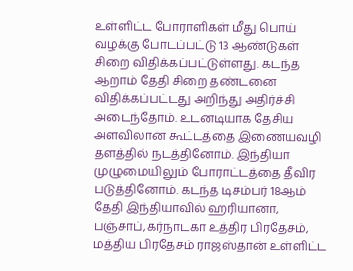உள்ளிட்ட போராளிகள் மீது பொய் வழக்கு போடப்பட்டு 13 ஆண்டுகள் சிறை விதிக்கப்பட்டுள்ளது. கடந்த ஆறாம் தேதி சிறை தண்டனை விதிக்கப்பட்டது அறிந்து அதிர்ச்சி அடைந்தோம். உடனடியாக தேசிய அளவிலான கூட்டத்தை இணையவழி தளத்தில் நடத்தினோம். இந்தியா முழுமையிலும் போராட்டத்தை தீவிர படுத்தினோம். கடந்த டிசம்பர் 18ஆம் தேதி இந்தியாவில் ஹரியானா, பஞ்சாப்,கர்நாடகா உத்திர பிரதேசம், மத்திய பிரதேசம் ராஜஸ்தான் உள்ளிட்ட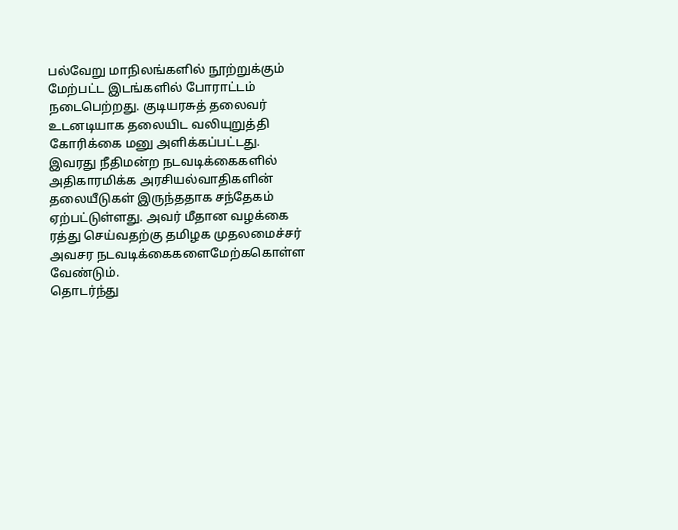பல்வேறு மாநிலங்களில் நூற்றுக்கும் மேற்பட்ட இடங்களில் போராட்டம் நடைபெற்றது. குடியரசுத் தலைவர் உடனடியாக தலையிட வலியுறுத்தி கோரிக்கை மனு அளிக்கப்பட்டது.
இவரது நீதிமன்ற நடவடிக்கைகளில் அதிகாரமிக்க அரசியல்வாதிகளின் தலையீடுகள் இருந்ததாக சந்தேகம் ஏற்பட்டுள்ளது. அவர் மீதான வழக்கை ரத்து செய்வதற்கு தமிழக முதலமைச்சர் அவசர நடவடிக்கைகளைமேற்ககொள்ள வேண்டும்.
தொடர்ந்து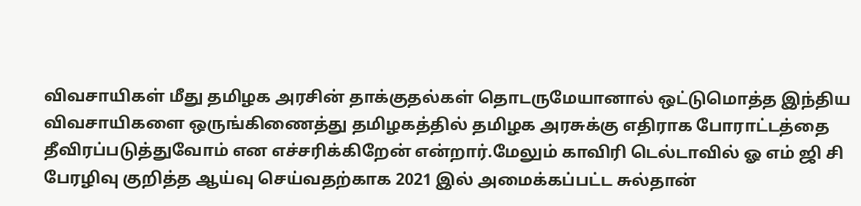விவசாயிகள் மீது தமிழக அரசின் தாக்குதல்கள் தொடருமேயானால் ஒட்டுமொத்த இந்திய விவசாயிகளை ஒருங்கிணைத்து தமிழகத்தில் தமிழக அரசுக்கு எதிராக போராட்டத்தை தீவிரப்படுத்துவோம் என எச்சரிக்கிறேன் என்றார்.மேலும் காவிரி டெல்டாவில் ஓ எம் ஜி சி பேரழிவு குறித்த ஆய்வு செய்வதற்காக 2021 இல் அமைக்கப்பட்ட சுல்தான்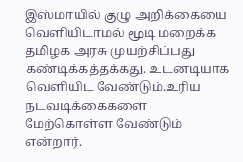இஸ்மாயில் குழு அறிக்கையை வெளியிடாமல் மூடி மறைக்க தமிழக அரசு முயற்சிப்பது கண்டிக்கத்தக்கது. உடனடியாக வெளியிட வேண்டும்.உரிய நடவடிக்கைகளை மேற்கொள்ள வேண்டும் என்றார்.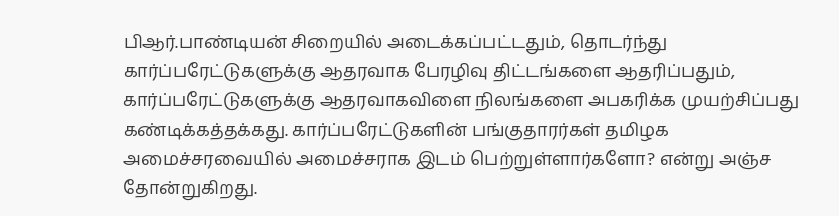பிஆர்.பாண்டியன் சிறையில் அடைக்கப்பட்டதும், தொடர்ந்து கார்ப்பரேட்டுகளுக்கு ஆதரவாக பேரழிவு திட்டங்களை ஆதரிப்பதும், கார்ப்பரேட்டுகளுக்கு ஆதரவாகவிளை நிலங்களை அபகரிக்க முயற்சிப்பது கண்டிக்கத்தக்கது. கார்ப்பரேட்டுகளின் பங்குதாரர்கள் தமிழக அமைச்சரவையில் அமைச்சராக இடம் பெற்றுள்ளார்களோ? என்று அஞ்ச தோன்றுகிறது.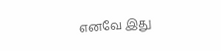எனவே இது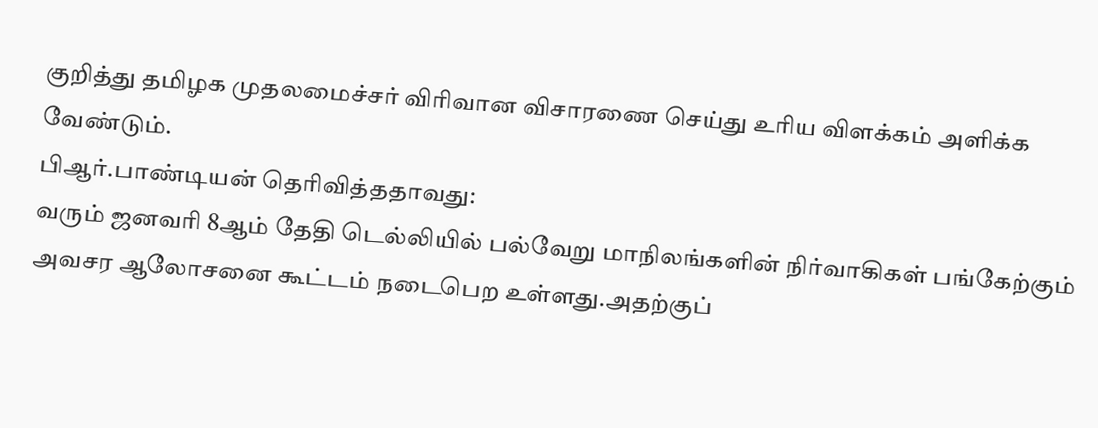குறித்து தமிழக முதலமைச்சர் விரிவான விசாரணை செய்து உரிய விளக்கம் அளிக்க வேண்டும்.
பிஆர்.பாண்டியன் தெரிவித்ததாவது:
வரும் ஜனவரி 8ஆம் தேதி டெல்லியில் பல்வேறு மாநிலங்களின் நிர்வாகிகள் பங்கேற்கும் அவசர ஆலோசனை கூட்டம் நடைபெற உள்ளது.அதற்குப்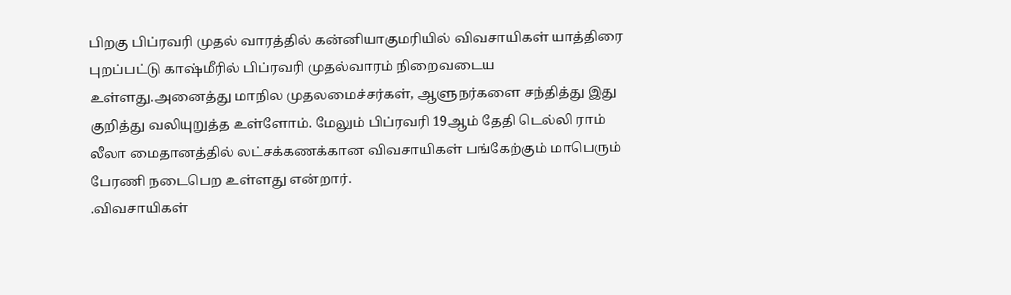பிறகு பிப்ரவரி முதல் வாரத்தில் கன்னியாகுமரியில் விவசாயிகள் யாத்திரை புறப்பட்டு காஷ்மீரில் பிப்ரவரி முதல்வாரம் நிறைவடைய உள்ளது.அனைத்து மாநில முதலமைச்சர்கள், ஆளுநர்களை சந்தித்து இது குறித்து வலியுறுத்த உள்ளோம். மேலும் பிப்ரவரி 19ஆம் தேதி டெல்லி ராம் லீலா மைதானத்தில் லட்சக்கணக்கான விவசாயிகள் பங்கேற்கும் மாபெரும் பேரணி நடைபெற உள்ளது என்றார்.
.விவசாயிகள்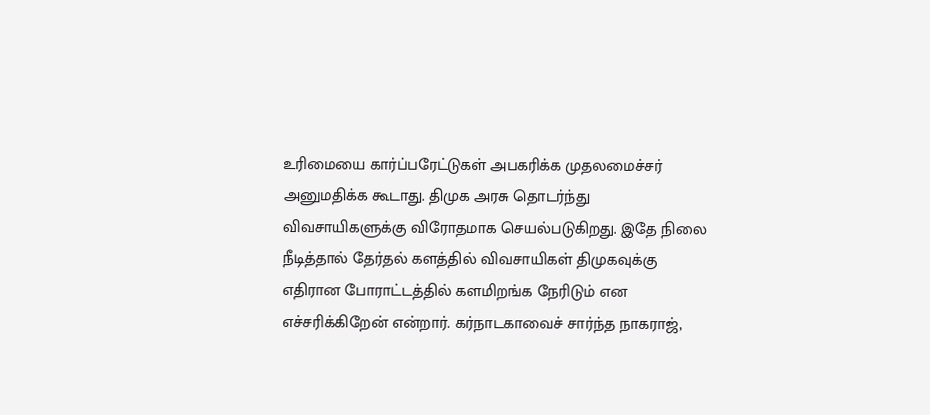உரிமையை கார்ப்பரேட்டுகள் அபகரிக்க முதலமைச்சர் அனுமதிக்க கூடாது. திமுக அரசு தொடர்ந்து விவசாயிகளுக்கு விரோதமாக செயல்படுகிறது. இதே நிலை நீடித்தால் தேர்தல் களத்தில் விவசாயிகள் திமுகவுக்கு எதிரான போராட்டத்தில் களமிறங்க நேரிடும் என எச்சரிக்கிறேன் என்றார். கர்நாடகாவைச் சார்ந்த நாகராஜ்,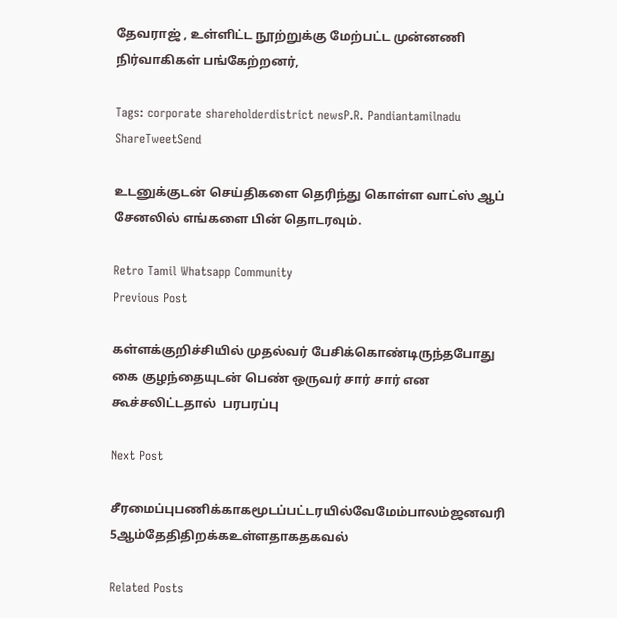தேவராஜ் , உள்ளிட்ட நூற்றுக்கு மேற்பட்ட முன்னணி நிர்வாகிகள் பங்கேற்றனர்,

Tags: corporate shareholderdistrict newsP.R. Pandiantamilnadu
ShareTweetSend

உடனுக்குடன் செய்திகளை தெரிந்து கொள்ள வாட்ஸ் ஆப் சேனலில் எங்களை பின் தொடரவும்.

Retro Tamil Whatsapp Community
Previous Post

கள்ளக்குறிச்சியில் முதல்வர் பேசிக்கொண்டிருந்தபோது கை குழந்தையுடன் பெண் ஒருவர் சார் சார் என கூச்சலிட்டதால்  பரபரப்பு

Next Post

சீரமைப்புபணிக்காகமூடப்பட்டரயில்வேமேம்பாலம்ஜனவரி 5ஆம்தேதிதிறக்கஉள்ளதாகதகவல்

Related Posts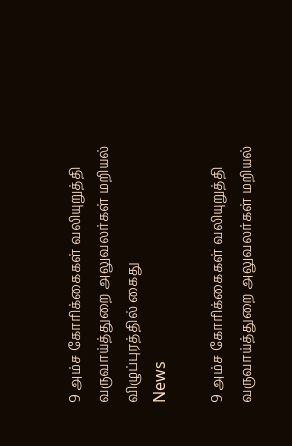9 அம்ச கோரிக்கைகள் வலியுறுத்தி வருவாய்த்துறை அலுவலர்கள் மறியல் விழுப்புரத்தில் கைது
News

9 அம்ச கோரிக்கைகள் வலியுறுத்தி வருவாய்த்துறை அலுவலர்கள் மறியல்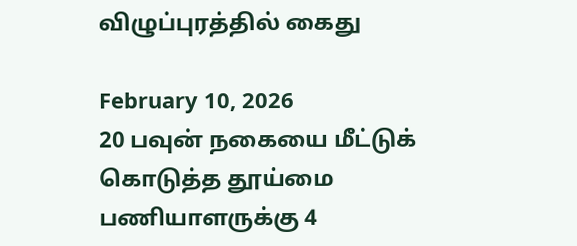விழுப்புரத்தில் கைது

February 10, 2026
20 பவுன் நகையை மீட்டுக் கொடுத்த தூய்மை பணியாளருக்கு 4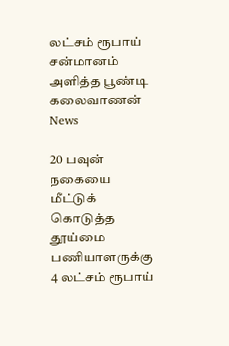லட்சம் ரூபாய்  சன்மானம் அளித்த பூண்டி கலைவாணன்
News

20 பவுன் நகையை மீட்டுக் கொடுத்த தூய்மை பணியாளருக்கு 4 லட்சம் ரூபாய்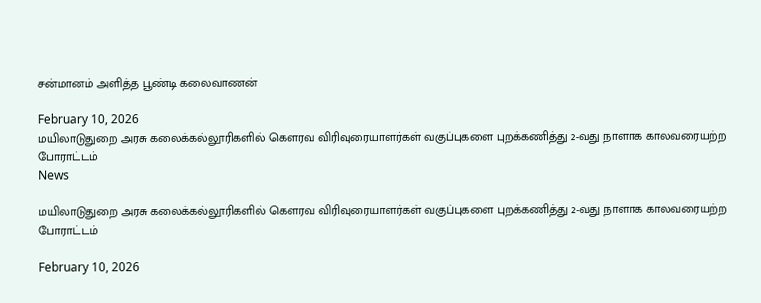சன்மானம் அளித்த பூண்டி கலைவாணன்

February 10, 2026
மயிலாடுதுறை அரசு கலைக்கல்லூரிகளில் கௌரவ விரிவுரையாளர்கள் வகுப்புகளை புறக்கணித்து 2-வது நாளாக காலவரையற்ற போராட்டம்
News

மயிலாடுதுறை அரசு கலைக்கல்லூரிகளில் கௌரவ விரிவுரையாளர்கள் வகுப்புகளை புறக்கணித்து 2-வது நாளாக காலவரையற்ற போராட்டம்

February 10, 2026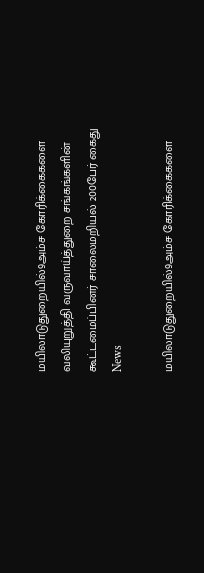மயிலாடுதுறையில்9அம்ச கோரிக்கைகளை வலியுறுத்தி வருவாய்த்துறை சங்கங்களின் கூட்டமைப்பினர் சாலைமறியல் 200பேர் கைது
News

மயிலாடுதுறையில்9அம்ச கோரிக்கைகளை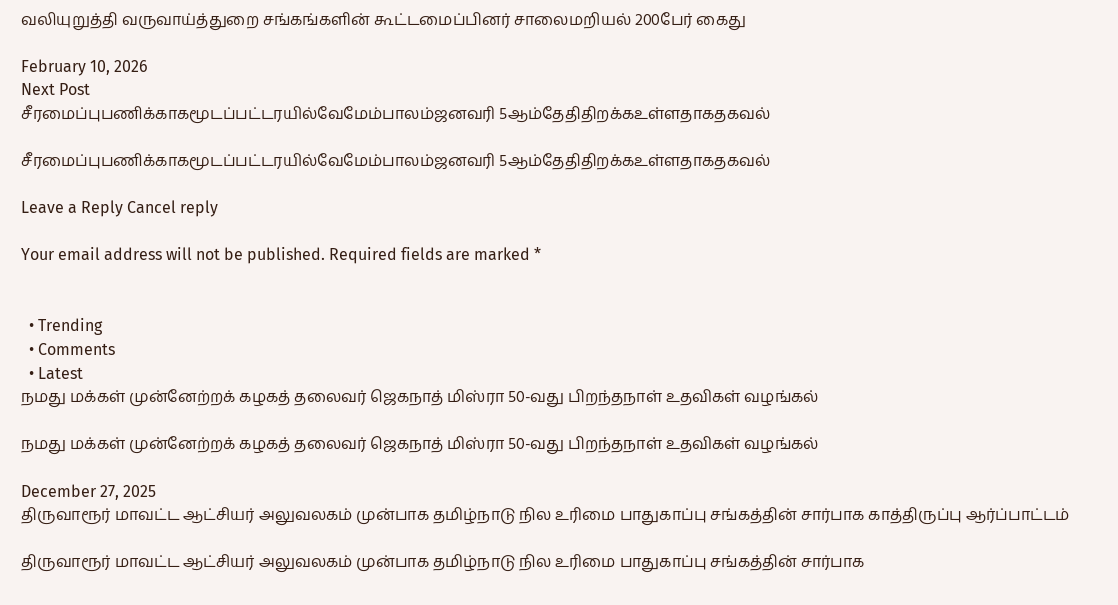வலியுறுத்தி வருவாய்த்துறை சங்கங்களின் கூட்டமைப்பினர் சாலைமறியல் 200பேர் கைது

February 10, 2026
Next Post
சீரமைப்புபணிக்காகமூடப்பட்டரயில்வேமேம்பாலம்ஜனவரி 5ஆம்தேதிதிறக்கஉள்ளதாகதகவல்

சீரமைப்புபணிக்காகமூடப்பட்டரயில்வேமேம்பாலம்ஜனவரி 5ஆம்தேதிதிறக்கஉள்ளதாகதகவல்

Leave a Reply Cancel reply

Your email address will not be published. Required fields are marked *


  • Trending
  • Comments
  • Latest
நமது மக்கள் முன்னேற்றக் கழகத் தலைவர் ஜெகநாத் மிஸ்ரா 50-வது பிறந்தநாள் உதவிகள் வழங்கல்

நமது மக்கள் முன்னேற்றக் கழகத் தலைவர் ஜெகநாத் மிஸ்ரா 50-வது பிறந்தநாள் உதவிகள் வழங்கல்

December 27, 2025
திருவாரூர் மாவட்ட ஆட்சியர் அலுவலகம் முன்பாக தமிழ்நாடு நில உரிமை பாதுகாப்பு சங்கத்தின் சார்பாக காத்திருப்பு ஆர்ப்பாட்டம்

திருவாரூர் மாவட்ட ஆட்சியர் அலுவலகம் முன்பாக தமிழ்நாடு நில உரிமை பாதுகாப்பு சங்கத்தின் சார்பாக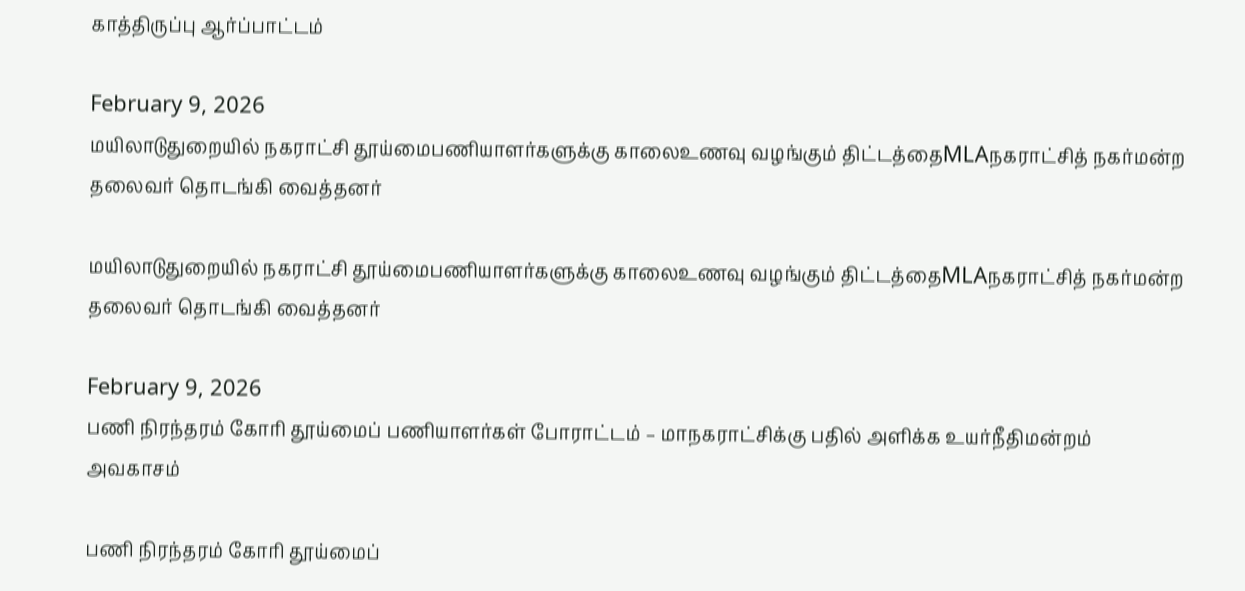காத்திருப்பு ஆர்ப்பாட்டம்

February 9, 2026
மயிலாடுதுறையில் நகராட்சி தூய்மைபணியாளர்களுக்கு காலைஉணவு வழங்கும் திட்டத்தைMLAநகராட்சித் நகர்மன்ற தலைவர் தொடங்கி வைத்தனர்

மயிலாடுதுறையில் நகராட்சி தூய்மைபணியாளர்களுக்கு காலைஉணவு வழங்கும் திட்டத்தைMLAநகராட்சித் நகர்மன்ற தலைவர் தொடங்கி வைத்தனர்

February 9, 2026
பணி நிரந்தரம் கோரி தூய்மைப் பணியாளர்கள் போராட்டம் – மாநகராட்சிக்கு பதில் அளிக்க உயர்நீதிமன்றம் அவகாசம்

பணி நிரந்தரம் கோரி தூய்மைப்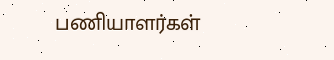பணியாளர்கள்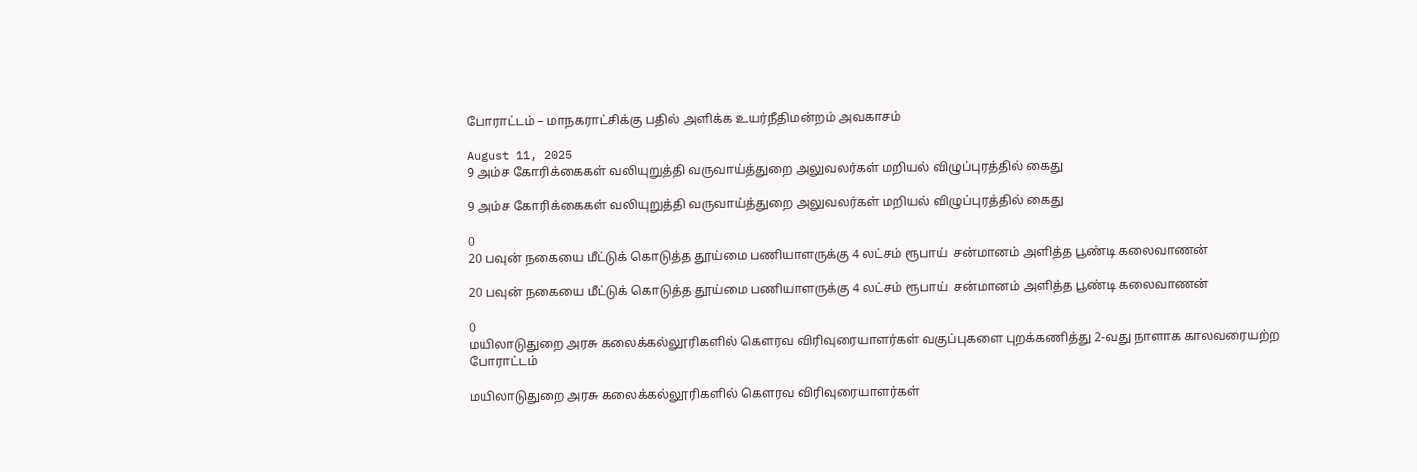போராட்டம் – மாநகராட்சிக்கு பதில் அளிக்க உயர்நீதிமன்றம் அவகாசம்

August 11, 2025
9 அம்ச கோரிக்கைகள் வலியுறுத்தி வருவாய்த்துறை அலுவலர்கள் மறியல் விழுப்புரத்தில் கைது

9 அம்ச கோரிக்கைகள் வலியுறுத்தி வருவாய்த்துறை அலுவலர்கள் மறியல் விழுப்புரத்தில் கைது

0
20 பவுன் நகையை மீட்டுக் கொடுத்த தூய்மை பணியாளருக்கு 4 லட்சம் ரூபாய்  சன்மானம் அளித்த பூண்டி கலைவாணன்

20 பவுன் நகையை மீட்டுக் கொடுத்த தூய்மை பணியாளருக்கு 4 லட்சம் ரூபாய்  சன்மானம் அளித்த பூண்டி கலைவாணன்

0
மயிலாடுதுறை அரசு கலைக்கல்லூரிகளில் கௌரவ விரிவுரையாளர்கள் வகுப்புகளை புறக்கணித்து 2-வது நாளாக காலவரையற்ற போராட்டம்

மயிலாடுதுறை அரசு கலைக்கல்லூரிகளில் கௌரவ விரிவுரையாளர்கள்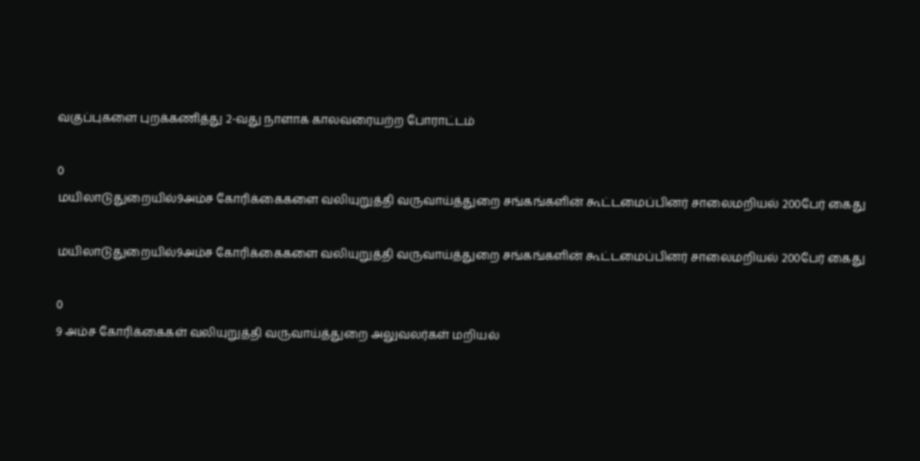வகுப்புகளை புறக்கணித்து 2-வது நாளாக காலவரையற்ற போராட்டம்

0
மயிலாடுதுறையில்9அம்ச கோரிக்கைகளை வலியுறுத்தி வருவாய்த்துறை சங்கங்களின் கூட்டமைப்பினர் சாலைமறியல் 200பேர் கைது

மயிலாடுதுறையில்9அம்ச கோரிக்கைகளை வலியுறுத்தி வருவாய்த்துறை சங்கங்களின் கூட்டமைப்பினர் சாலைமறியல் 200பேர் கைது

0
9 அம்ச கோரிக்கைகள் வலியுறுத்தி வருவாய்த்துறை அலுவலர்கள் மறியல்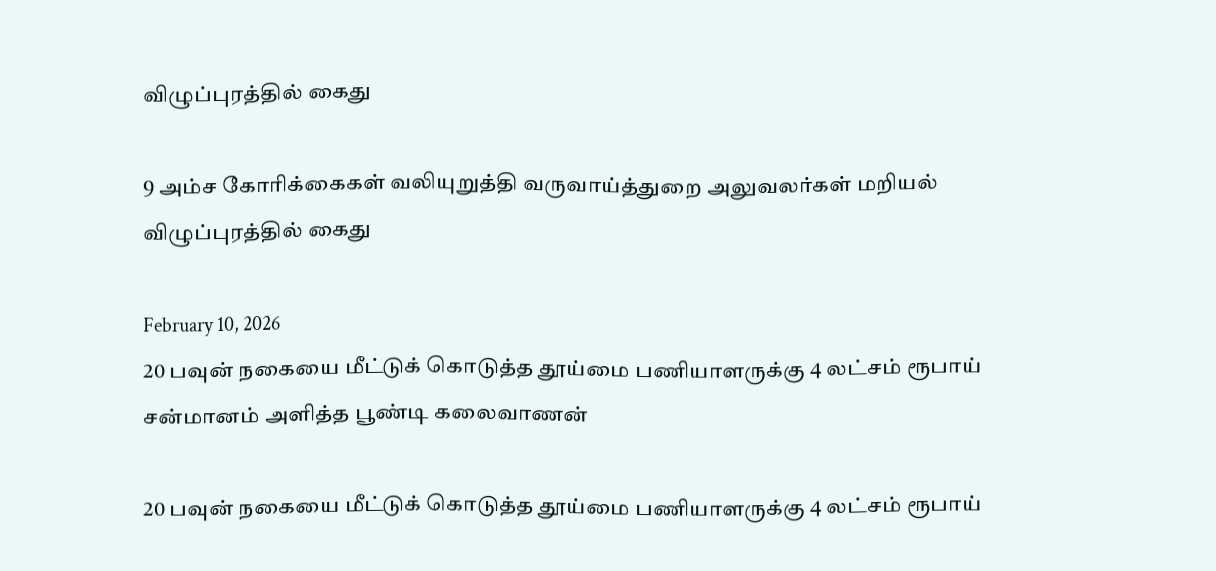விழுப்புரத்தில் கைது

9 அம்ச கோரிக்கைகள் வலியுறுத்தி வருவாய்த்துறை அலுவலர்கள் மறியல் விழுப்புரத்தில் கைது

February 10, 2026
20 பவுன் நகையை மீட்டுக் கொடுத்த தூய்மை பணியாளருக்கு 4 லட்சம் ரூபாய்  சன்மானம் அளித்த பூண்டி கலைவாணன்

20 பவுன் நகையை மீட்டுக் கொடுத்த தூய்மை பணியாளருக்கு 4 லட்சம் ரூபாய்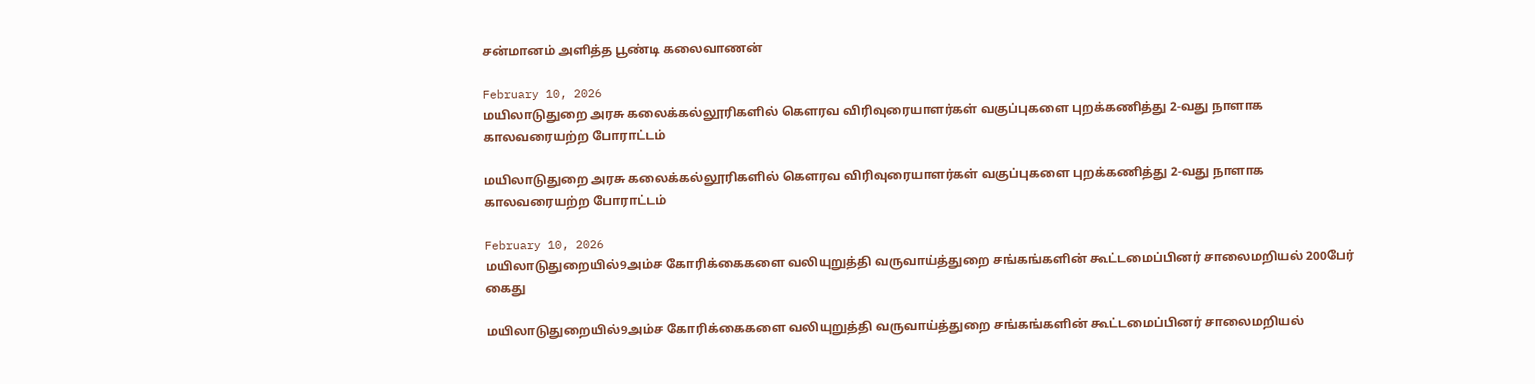சன்மானம் அளித்த பூண்டி கலைவாணன்

February 10, 2026
மயிலாடுதுறை அரசு கலைக்கல்லூரிகளில் கௌரவ விரிவுரையாளர்கள் வகுப்புகளை புறக்கணித்து 2-வது நாளாக காலவரையற்ற போராட்டம்

மயிலாடுதுறை அரசு கலைக்கல்லூரிகளில் கௌரவ விரிவுரையாளர்கள் வகுப்புகளை புறக்கணித்து 2-வது நாளாக காலவரையற்ற போராட்டம்

February 10, 2026
மயிலாடுதுறையில்9அம்ச கோரிக்கைகளை வலியுறுத்தி வருவாய்த்துறை சங்கங்களின் கூட்டமைப்பினர் சாலைமறியல் 200பேர் கைது

மயிலாடுதுறையில்9அம்ச கோரிக்கைகளை வலியுறுத்தி வருவாய்த்துறை சங்கங்களின் கூட்டமைப்பினர் சாலைமறியல்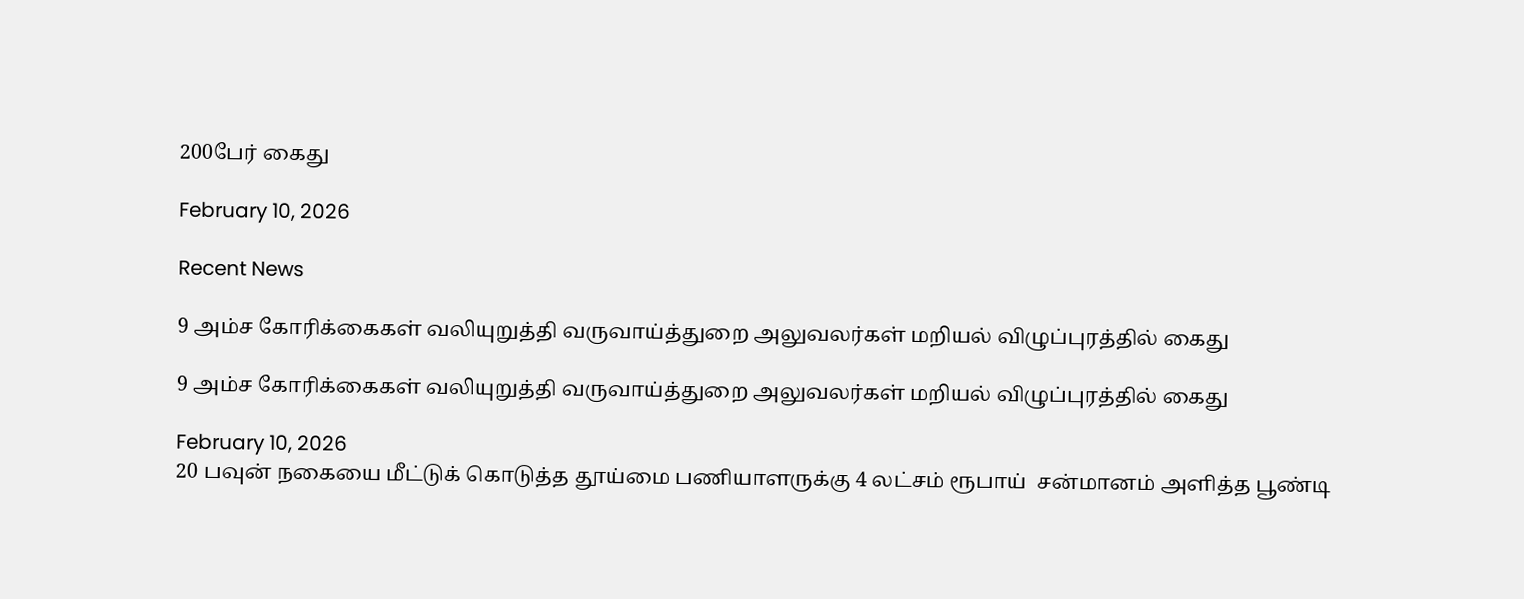200பேர் கைது

February 10, 2026

Recent News

9 அம்ச கோரிக்கைகள் வலியுறுத்தி வருவாய்த்துறை அலுவலர்கள் மறியல் விழுப்புரத்தில் கைது

9 அம்ச கோரிக்கைகள் வலியுறுத்தி வருவாய்த்துறை அலுவலர்கள் மறியல் விழுப்புரத்தில் கைது

February 10, 2026
20 பவுன் நகையை மீட்டுக் கொடுத்த தூய்மை பணியாளருக்கு 4 லட்சம் ரூபாய்  சன்மானம் அளித்த பூண்டி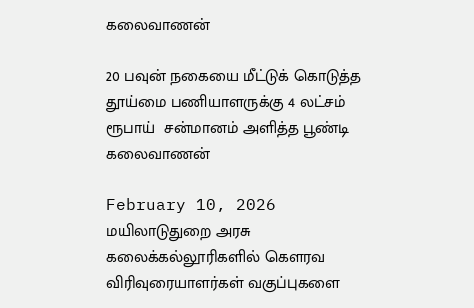கலைவாணன்

20 பவுன் நகையை மீட்டுக் கொடுத்த தூய்மை பணியாளருக்கு 4 லட்சம் ரூபாய்  சன்மானம் அளித்த பூண்டி கலைவாணன்

February 10, 2026
மயிலாடுதுறை அரசு கலைக்கல்லூரிகளில் கௌரவ விரிவுரையாளர்கள் வகுப்புகளை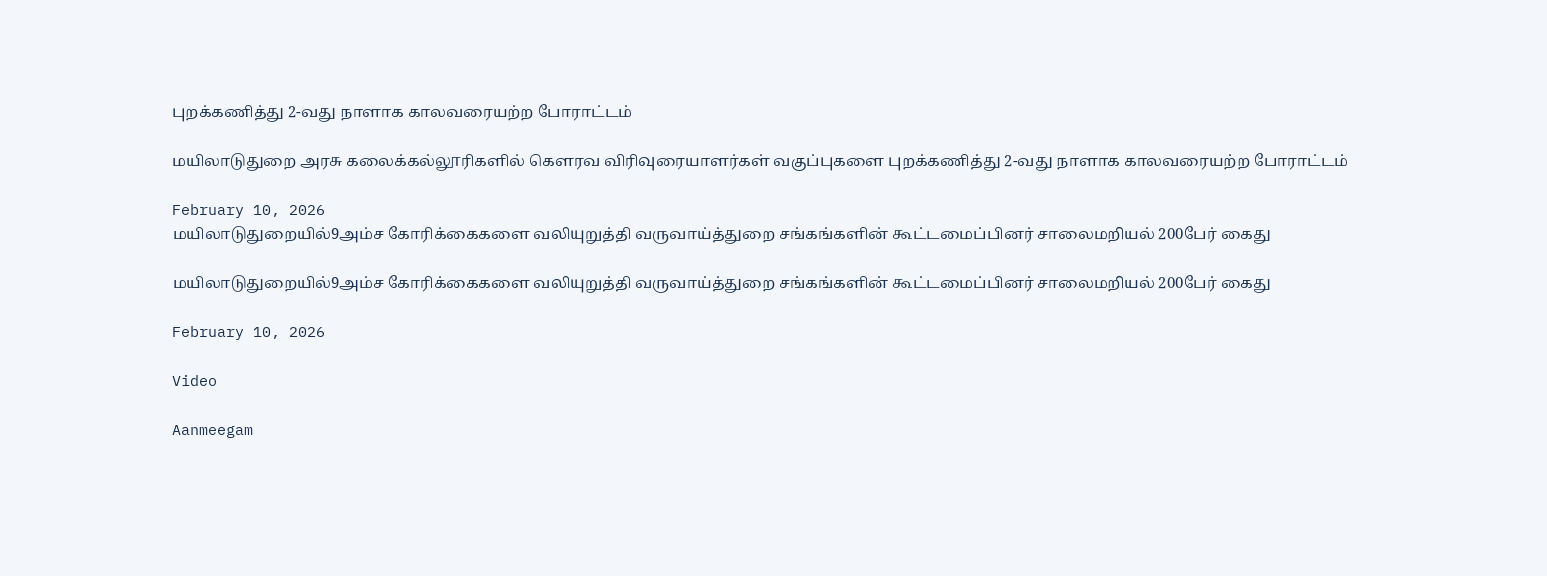புறக்கணித்து 2-வது நாளாக காலவரையற்ற போராட்டம்

மயிலாடுதுறை அரசு கலைக்கல்லூரிகளில் கௌரவ விரிவுரையாளர்கள் வகுப்புகளை புறக்கணித்து 2-வது நாளாக காலவரையற்ற போராட்டம்

February 10, 2026
மயிலாடுதுறையில்9அம்ச கோரிக்கைகளை வலியுறுத்தி வருவாய்த்துறை சங்கங்களின் கூட்டமைப்பினர் சாலைமறியல் 200பேர் கைது

மயிலாடுதுறையில்9அம்ச கோரிக்கைகளை வலியுறுத்தி வருவாய்த்துறை சங்கங்களின் கூட்டமைப்பினர் சாலைமறியல் 200பேர் கைது

February 10, 2026

Video

Aanmeegam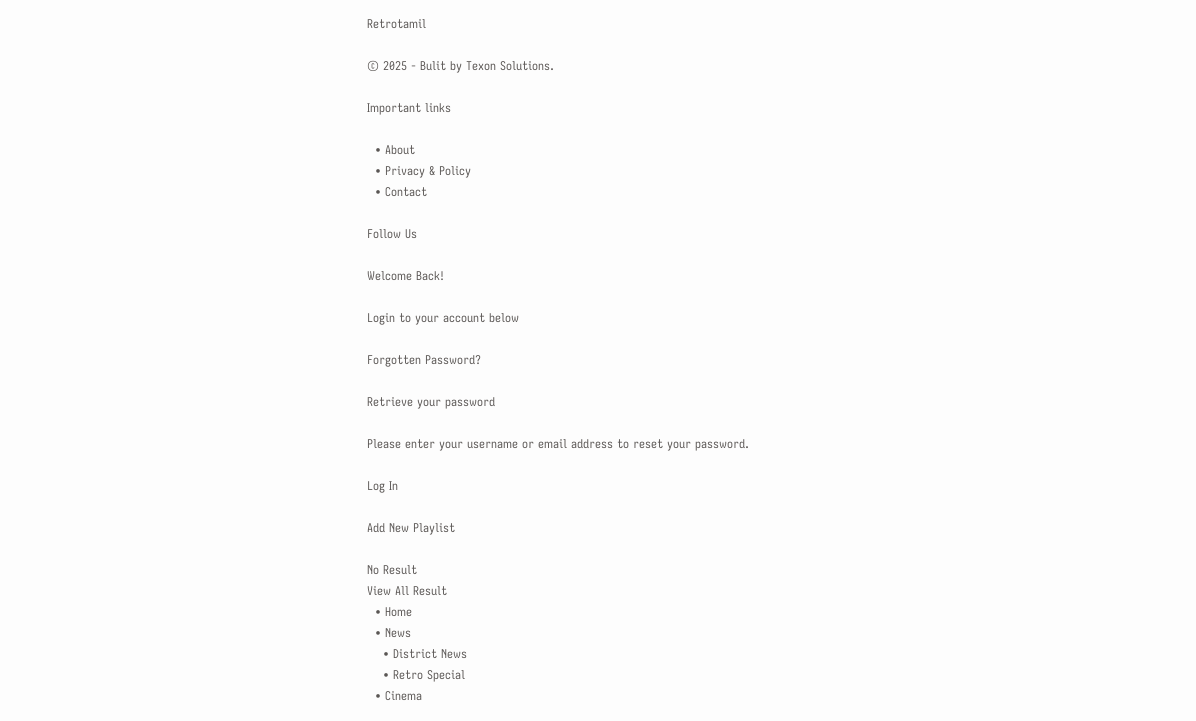Retrotamil

© 2025 - Bulit by Texon Solutions.

Important links

  • About
  • Privacy & Policy
  • Contact

Follow Us

Welcome Back!

Login to your account below

Forgotten Password?

Retrieve your password

Please enter your username or email address to reset your password.

Log In

Add New Playlist

No Result
View All Result
  • Home
  • News
    • District News
    • Retro Special
  • Cinema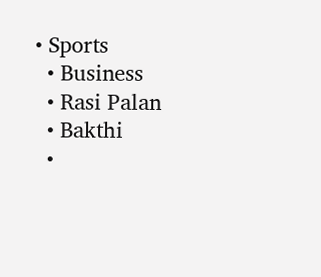• Sports
  • Business
  • Rasi Palan
  • Bakthi
  •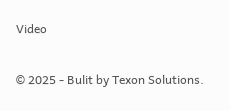Video

© 2025 - Bulit by Texon Solutions.